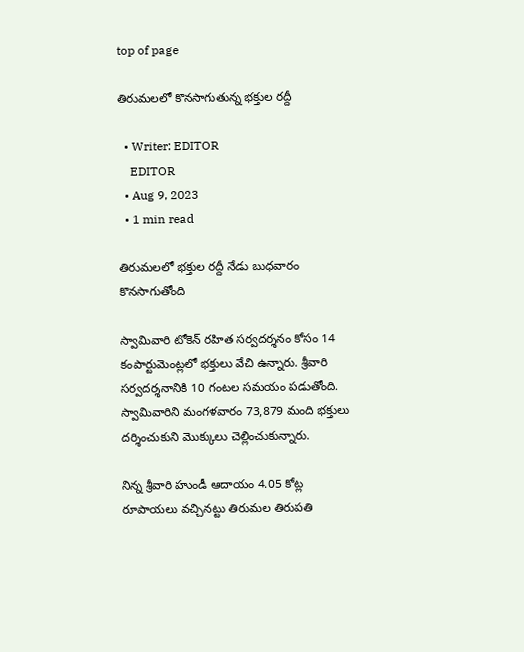top of page

తిరుమలలో కొనసాగుతున్న భక్తుల రద్దీ

  • Writer: EDITOR
    EDITOR
  • Aug 9, 2023
  • 1 min read

తిరుమలలో భక్తుల రద్దీ నేడు బుధవారం కొనసాగుతోంది

స్వామివారి టోకెన్ రహిత సర్వదర్శనం కోసం 14 కంపార్టుమెంట్లలో భక్తులు వేచి ఉన్నారు. శ్రీవారి సర్వదర్శనానికి 10 గంటల సమయం పడుతోంది. స్వామివారిని మంగళవారం 73,879 మంది భక్తులు దర్శించుకుని మొక్కులు చెల్లించుకున్నారు.

నిన్న శ్రీవారి హుండీ ఆదాయం 4.05 కోట్ల రూపాయలు వచ్చినట్టు తిరుమల తిరుపతి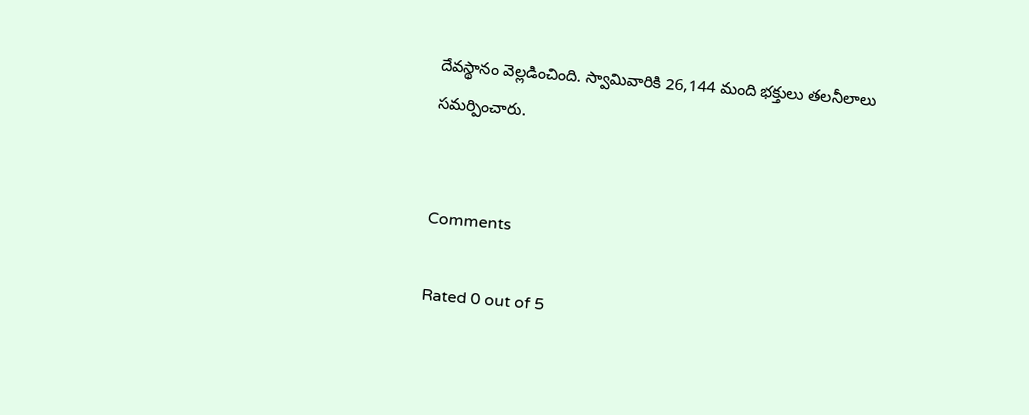దేవస్థానం వెల్లడించింది. స్వామివారికి 26,144 మంది భక్తులు తలనీలాలు సమర్పించారు.


Comments

Rated 0 out of 5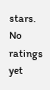stars.
No ratings yet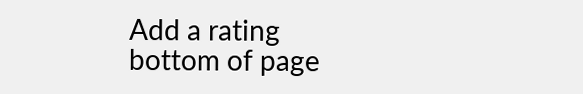Add a rating
bottom of page